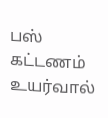பஸ் கட்டணம் உயர்வால்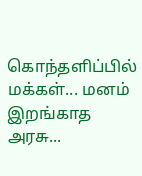கொந்தளிப்பில் மக்கள்... மனம் இறங்காத அரசு...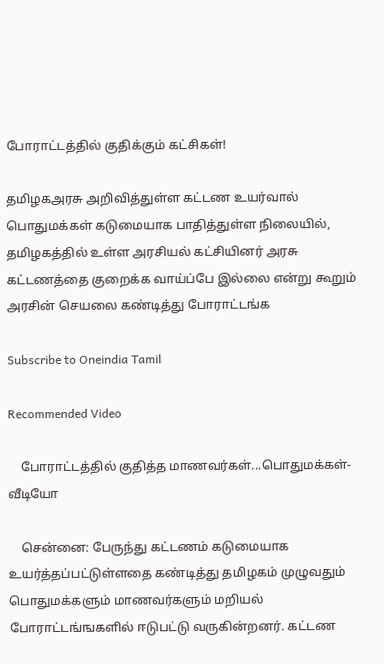போராட்டத்தில் குதிக்கும் கட்சிகள்!

தமிழகஅரசு அறிவித்துள்ள கட்டண உயர்வால் பொதுமக்கள் கடுமையாக பாதித்துள்ள நிலையில், தமிழகத்தில் உள்ள அரசியல் கட்சியினர் அரசு கட்டணத்தை குறைக்க வாய்ப்பே இல்லை என்று கூறும் அரசின் செயலை கண்டித்து போராட்டங்க

Subscribe to Oneindia Tamil

Recommended Video

    போராட்டத்தில் குதித்த மாணவர்கள்...பொதுமக்கள்- வீடியோ

    சென்னை: பேருந்து கட்டணம் கடுமையாக உயர்த்தப்பட்டுள்ளதை கண்டித்து தமிழகம் முழுவதும் பொதுமக்களும் மாணவர்களும் மறியல் போராட்டங்ஙகளில் ஈடுபட்டு வருகின்றனர். கட்டண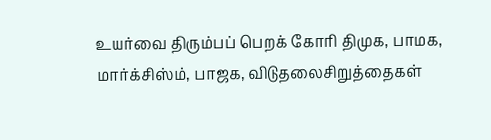உயர்வை திரும்பப் பெறக் கோரி திமுக, பாமக, மார்க்சிஸ்ம், பாஜக, விடுதலைசிறுத்தைகள்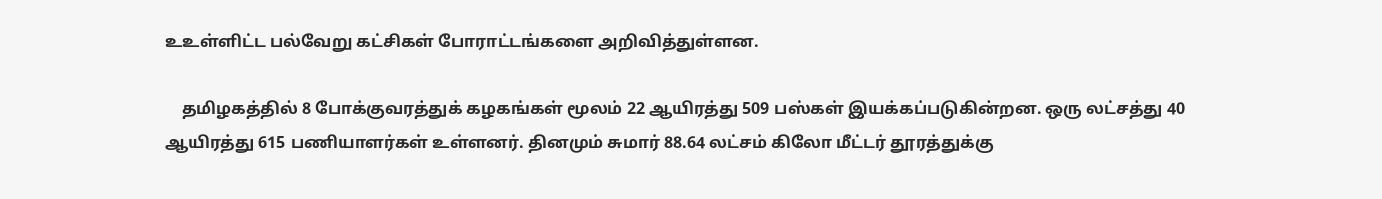உஉள்ளிட்ட பல்வேறு கட்சிகள் போராட்டங்களை அறிவித்துள்ளன.

    தமிழகத்தில் 8 போக்குவரத்துக் கழகங்கள் மூலம் 22 ஆயிரத்து 509 பஸ்கள் இயக்கப்படுகின்றன. ஒரு லட்சத்து 40 ஆயிரத்து 615 பணியாளர்கள் உள்ளனர். தினமும் சுமார் 88.64 லட்சம் கிலோ மீட்டர் தூரத்துக்கு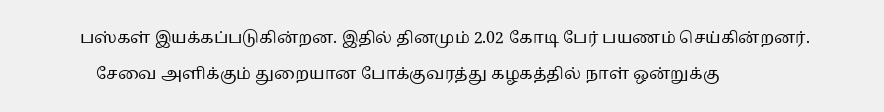பஸ்கள் இயக்கப்படுகின்றன. இதில் தினமும் 2.02 கோடி பேர் பயணம் செய்கின்றனர்.
    சேவை அளிக்கும் துறையான போக்குவரத்து கழகத்தில் நாள் ஒன்றுக்கு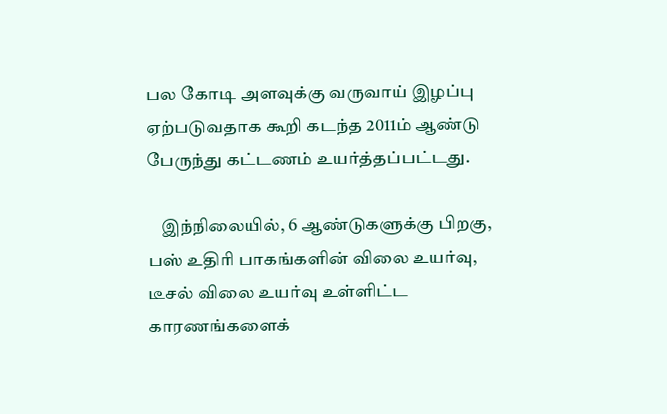பல கோடி அளவுக்கு வருவாய் இழப்பு ஏற்படுவதாக கூறி கடந்த 2011ம் ஆண்டு பேருந்து கட்டணம் உயர்த்தப்பட்டது.

    இந்நிலையில், 6 ஆண்டுகளுக்கு பிறகு, பஸ் உதிரி பாகங்களின் விலை உயர்வு, டீசல் விலை உயர்வு உள்ளிட்ட காரணங்களைக்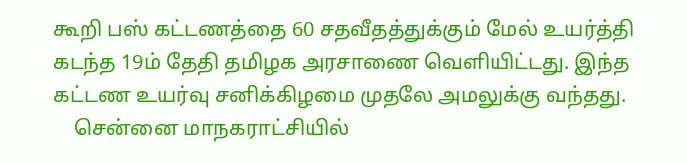கூறி பஸ் கட்டணத்தை 60 சதவீதத்துக்கும் மேல் உயர்த்தி கடந்த 19ம் தேதி தமிழக அரசாணை வெளியிட்டது. இந்த கட்டண உயர்வு சனிக்கிழமை முதலே அமலுக்கு வந்தது.
    சென்னை மாநகராட்சியில்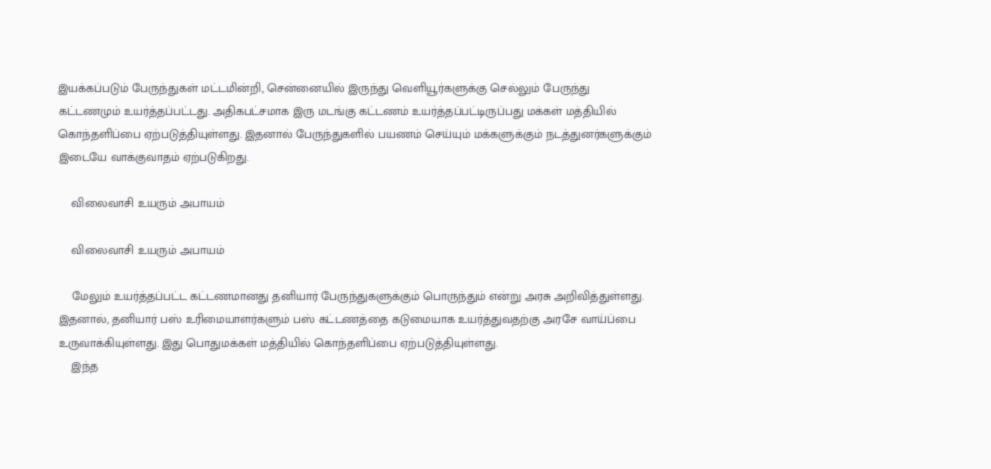இயக்கப்படும் பேருந்துகள் மட்டமின்றி, சென்னையில் இருந்து வெளியூர்களுக்கு செல்லும் பேருந்து கட்டணமும் உயர்த்தப்பட்டது. அதிகபட்சமாக இரு மடங்கு கட்டணம் உயர்த்தப்பட்டிருப்பது மக்கள் மத்தியில் கொந்தளிப்பை ஏற்படுத்தியுள்ளது. இதனால் பேருந்துகளில் பயணம் செய்யும் மக்களுக்கும் நடத்துனர்களுக்கும் இடையே வாக்குவாதம் ஏற்படுகிறது.

    விலைவாசி உயரும் அபாயம்

    விலைவாசி உயரும் அபாயம்

    மேலும் உயர்த்தப்பட்ட கட்டணமானது தனியார் பேருந்துகளுக்கும் பொருந்தும் என்று அரசு அறிவித்துள்ளது. இதனால், தனியார் பஸ் உரிமையாளர்களும் பஸ் கட்டணத்தை கடுமையாக உயர்த்துவதற்கு அரசே வாய்ப்பை உருவாக்கியுள்ளது. இது பொதுமக்கள் மத்தியில் கொந்தளிப்பை ஏற்படுத்தியுள்ளது.
    இந்த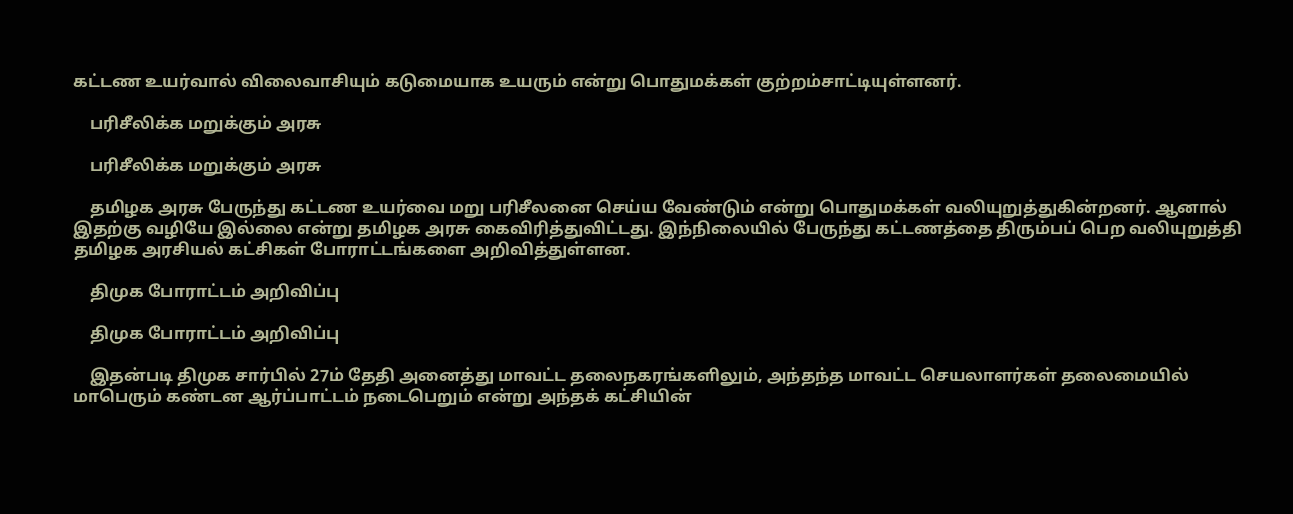கட்டண உயர்வால் விலைவாசியும் கடுமையாக உயரும் என்று பொதுமக்கள் குற்றம்சாட்டியுள்ளனர்.

    பரிசீலிக்க மறுக்கும் அரசு

    பரிசீலிக்க மறுக்கும் அரசு

    தமிழக அரசு பேருந்து கட்டண உயர்வை மறு பரிசீலனை செய்ய வேண்டும் என்று பொதுமக்கள் வலியுறுத்துகின்றனர். ஆனால் இதற்கு வழியே இல்லை என்று தமிழக அரசு கைவிரித்துவிட்டது. இந்நிலையில் பேருந்து கட்டணத்தை திரும்பப் பெற வலியுறுத்தி தமிழக அரசியல் கட்சிகள் போராட்டங்களை அறிவித்துள்ளன.

    திமுக போராட்டம் அறிவிப்பு

    திமுக போராட்டம் அறிவிப்பு

    இதன்படி திமுக சார்பில் 27ம் தேதி அனைத்து மாவட்ட தலைநகரங்களிலும், அந்தந்த மாவட்ட செயலாளர்கள் தலைமையில் மாபெரும் கண்டன ஆர்ப்பாட்டம் நடைபெறும் என்று அந்தக் கட்சியின்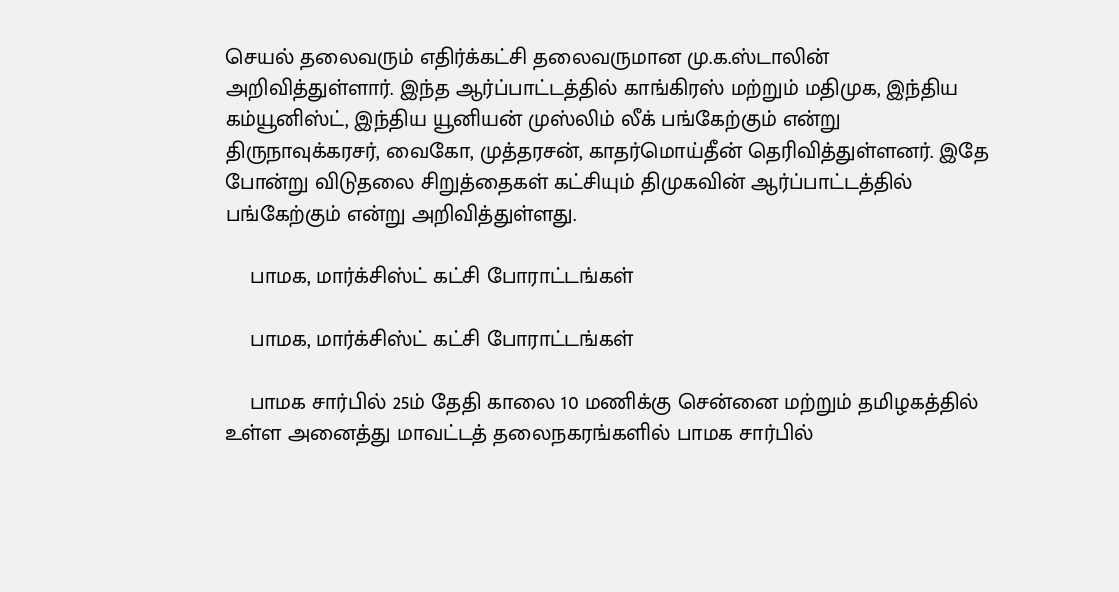செயல் தலைவரும் எதிர்க்கட்சி தலைவருமான மு.க.ஸ்டாலின் அறிவித்துள்ளார். இந்த ஆர்ப்பாட்டத்தில் காங்கிரஸ் மற்றும் மதிமுக, இந்திய கம்யூனிஸ்ட், இந்திய யூனியன் முஸ்லிம் லீக் பங்கேற்கும் என்று திருநாவுக்கரசர், வைகோ, முத்தரசன், காதர்மொய்தீன் தெரிவித்துள்ளனர். இதே போன்று விடுதலை சிறுத்தைகள் கட்சியும் திமுகவின் ஆர்ப்பாட்டத்தில் பங்கேற்கும் என்று அறிவித்துள்ளது.

    பாமக, மார்க்சிஸ்ட் கட்சி போராட்டங்கள்

    பாமக, மார்க்சிஸ்ட் கட்சி போராட்டங்கள்

    பாமக சார்பில் 25ம் தேதி காலை 10 மணிக்கு சென்னை மற்றும் தமிழகத்தில் உள்ள அனைத்து மாவட்டத் தலைநகரங்களில் பாமக சார்பில்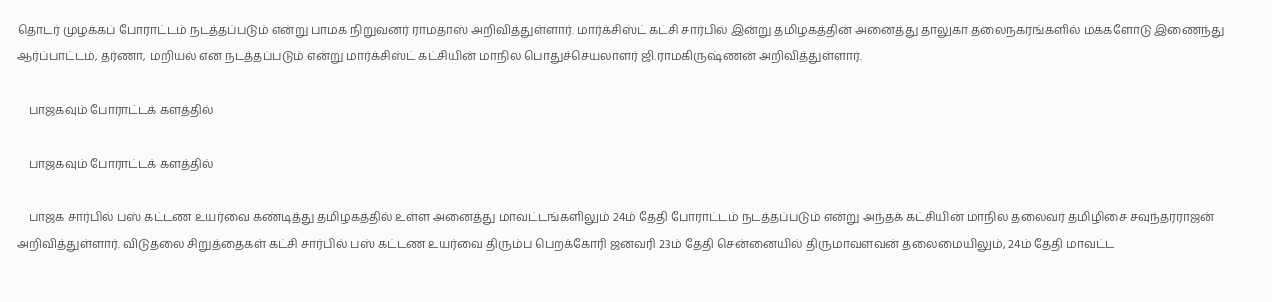தொடர் முழக்கப் போராட்டம் நடத்தப்படும் என்று பாமக நிறுவனர் ராமதாஸ் அறிவித்துள்ளார். மார்க்சிஸ்ட் கட்சி சார்பில் இன்று தமிழகத்தின் அனைத்து தாலுகா தலைநகரங்களில் மக்களோடு இணைந்து ஆர்ப்பாட்டம், தர்ணா, மறியல் என நடத்தப்படும் என்று மார்க்சிஸ்ட் கட்சியின் மாநில பொதுச்செயலாளர் ஜி.ராமகிருஷ்ணன் அறிவித்துள்ளார்.

    பாஜகவும் போராட்டக் களத்தில்

    பாஜகவும் போராட்டக் களத்தில்

    பாஜக சார்பில் பஸ் கட்டண உயர்வை கண்டித்து தமிழகத்தில் உள்ள அனைத்து மாவட்டங்களிலும் 24ம் தேதி போராட்டம் நடத்தப்படும் என்று அந்தக் கட்சியின் மாநில தலைவர் தமிழிசை சவுந்தரராஜன் அறிவித்துள்ளார். விடுதலை சிறுத்தைகள் கட்சி சார்பில் பஸ் கட்டண உயர்வை திரும்ப பெறக்கோரி ஜனவரி 23ம் தேதி சென்னையில் திருமாவளவன் தலைமையிலும், 24ம் தேதி மாவட்ட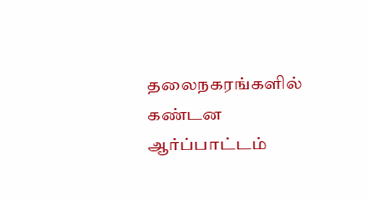தலைநகரங்களில் கண்டன ஆர்ப்பாட்டம்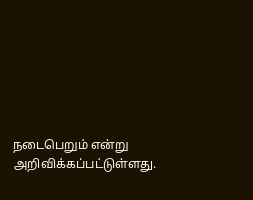நடைபெறும் என்று அறிவிக்கப்பட்டுள்ளது.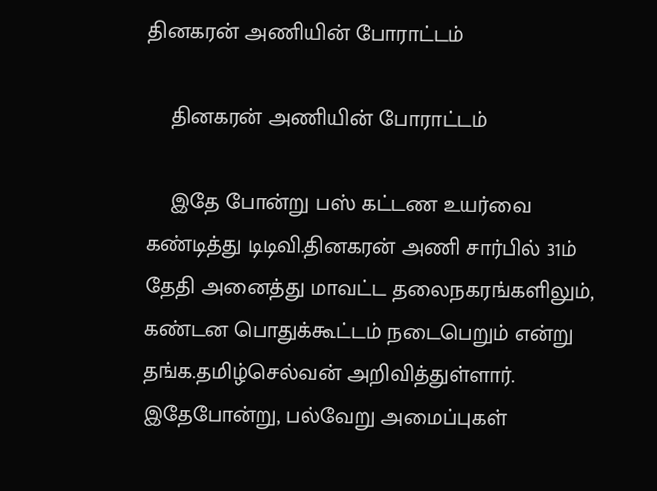தினகரன் அணியின் போராட்டம்

    தினகரன் அணியின் போராட்டம்

    இதே போன்று பஸ் கட்டண உயர்வை கண்டித்து டிடிவி.தினகரன் அணி சார்பில் 31ம் தேதி அனைத்து மாவட்ட தலைநகரங்களிலும், கண்டன பொதுக்கூட்டம் நடைபெறும் என்று தங்க.தமிழ்செல்வன் அறிவித்துள்ளார். இதேபோன்று, பல்வேறு அமைப்புகள்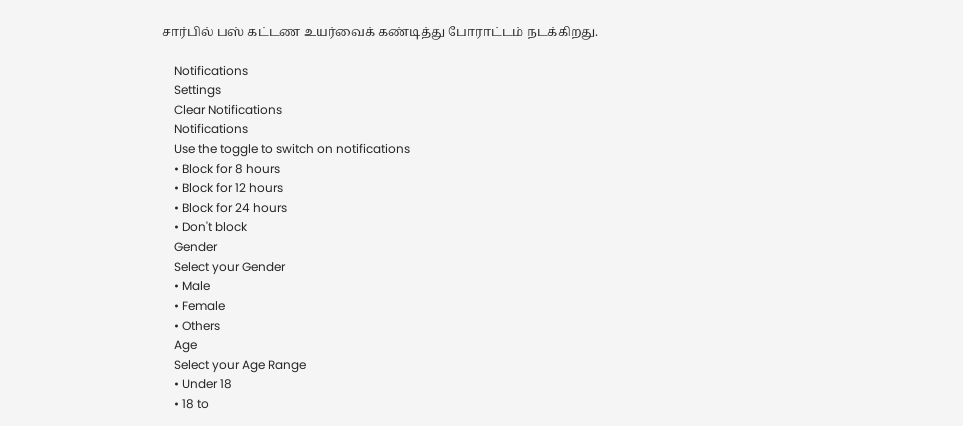சார்பில் பஸ் கட்டண உயர்வைக் கண்டித்து போராட்டம் நடக்கிறது.

    Notifications
    Settings
    Clear Notifications
    Notifications
    Use the toggle to switch on notifications
    • Block for 8 hours
    • Block for 12 hours
    • Block for 24 hours
    • Don't block
    Gender
    Select your Gender
    • Male
    • Female
    • Others
    Age
    Select your Age Range
    • Under 18
    • 18 to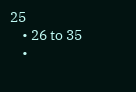25
    • 26 to 35
    •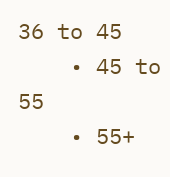36 to 45
    • 45 to 55
    • 55+